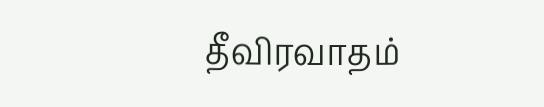தீவிரவாதம்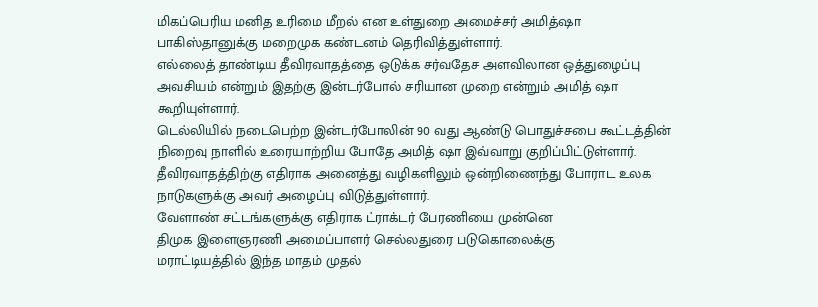மிகப்பெரிய மனித உரிமை மீறல் என உள்துறை அமைச்சர் அமித்ஷா பாகிஸ்தானுக்கு மறைமுக கண்டனம் தெரிவித்துள்ளார்.
எல்லைத் தாண்டிய தீவிரவாதத்தை ஒடுக்க சர்வதேச அளவிலான ஒத்துழைப்பு அவசியம் என்றும் இதற்கு இன்டர்போல் சரியான முறை என்றும் அமித் ஷா கூறியுள்ளார்.
டெல்லியில் நடைபெற்ற இன்டர்போலின் 90 வது ஆண்டு பொதுச்சபை கூட்டத்தின் நிறைவு நாளில் உரையாற்றிய போதே அமித் ஷா இவ்வாறு குறிப்பிட்டுள்ளார்.
தீவிரவாதத்திற்கு எதிராக அனைத்து வழிகளிலும் ஒன்றிணைந்து போராட உலக நாடுகளுக்கு அவர் அழைப்பு விடுத்துள்ளார்.
வேளாண் சட்டங்களுக்கு எதிராக ட்ராக்டர் பேரணியை முன்னெ
திமுக இளைஞரணி அமைப்பாளர் செல்லதுரை படுகொலைக்கு
மராட்டியத்தில் இந்த மாதம் முதல்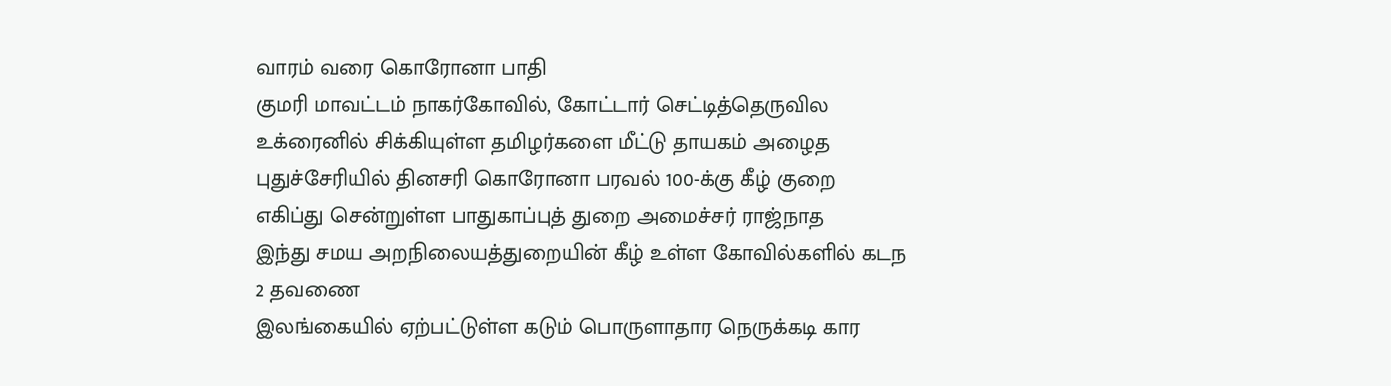வாரம் வரை கொரோனா பாதி
குமரி மாவட்டம் நாகர்கோவில், கோட்டார் செட்டித்தெருவில
உக்ரைனில் சிக்கியுள்ள தமிழர்களை மீட்டு தாயகம் அழைத
புதுச்சேரியில் தினசரி கொரோனா பரவல் 100-க்கு கீழ் குறை
எகிப்து சென்றுள்ள பாதுகாப்புத் துறை அமைச்சர் ராஜ்நாத
இந்து சமய அறநிலையத்துறையின் கீழ் உள்ள கோவில்களில் கடந
2 தவணை
இலங்கையில் ஏற்பட்டுள்ள கடும் பொருளாதார நெருக்கடி கார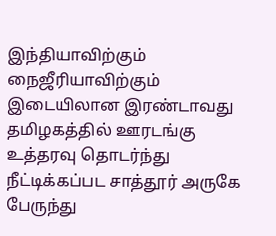இந்தியாவிற்கும் நைஜீரியாவிற்கும் இடையிலான இரண்டாவது தமிழகத்தில் ஊரடங்கு உத்தரவு தொடர்ந்து நீட்டிக்கப்பட சாத்தூர் அருகே பேருந்து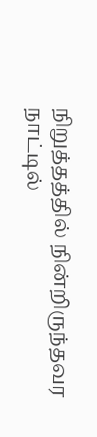நிறுத்தத்தில் நின்றிருந்தவர நாட்டில்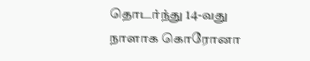தொடர்ந்து 14-வது நாளாக கொரோனா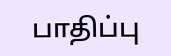பாதிப்பு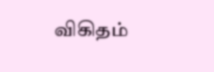விகிதம்